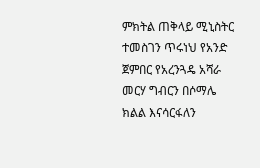ምክትል ጠቅላይ ሚኒስትር ተመስገን ጥሩነህ የአንድ ጀምበር የአረንጓዴ አሻራ መርሃ ግብርን በሶማሌ ክልል እናሳርፋለን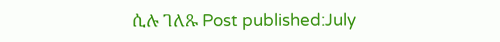ሲሉ ገለጹ Post published:July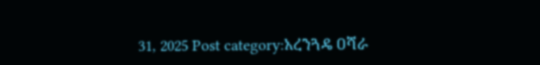31, 2025 Post category:አረንጓዴ ዐሻራ